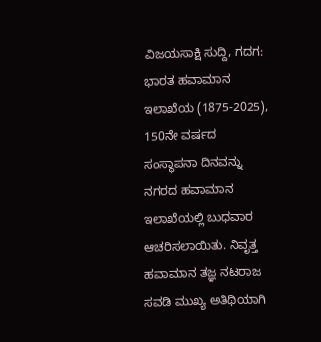ವಿಜಯಸಾಕ್ಷಿ ಸುದ್ದಿ, ಗದಗ: ಭಾರತ ಹವಾಮಾನ ಇಲಾಖೆಯ (1875-2025), 150ನೇ ವರ್ಷದ ಸಂಸ್ಥಾಪನಾ ದಿನವನ್ನು ನಗರದ ಹವಾಮಾನ ಇಲಾಖೆಯಲ್ಲಿ ಬುಧವಾರ ಆಚರಿಸಲಾಯಿತು. ನಿವೃತ್ತ ಹವಾಮಾನ ತಜ್ಞ ನಟರಾಜ ಸವಡಿ ಮುಖ್ಯ ಅತಿಥಿಯಾಗಿ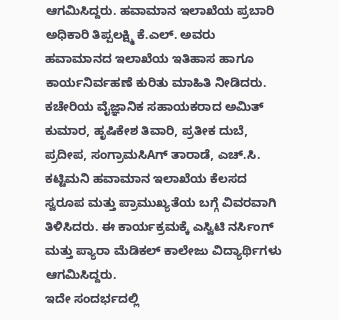ಆಗಮಿಸಿದ್ದರು. ಹವಾಮಾನ ಇಲಾಖೆಯ ಪ್ರಬಾರಿ ಅಧಿಕಾರಿ ತಿಪ್ಪಲಕ್ಷ್ಮಿ ಕೆ.ಎಲ್. ಅವರು ಹವಾಮಾನದ ಇಲಾಖೆಯ ಇತಿಹಾಸ ಹಾಗೂ ಕಾರ್ಯನಿರ್ವಹಣೆ ಕುರಿತು ಮಾಹಿತಿ ನೀಡಿದರು.
ಕಚೇರಿಯ ವೈಜ್ಞಾನಿಕ ಸಹಾಯಕರಾದ ಅಮಿತ್ ಕುಮಾರ, ಹೃಷಿಕೇಶ ತಿವಾರಿ, ಪ್ರತೀಕ ದುಬೆ, ಪ್ರದೀಪ, ಸಂಗ್ರಾಮಸಿAಗ್ ತಾರಾಡೆ, ಎಚ್.ಸಿ. ಕಟ್ಟಿಮನಿ ಹವಾಮಾನ ಇಲಾಖೆಯ ಕೆಲಸದ ಸ್ವರೂಪ ಮತ್ತು ಪ್ರಾಮುಖ್ಯತೆಯ ಬಗ್ಗೆ ವಿವರವಾಗಿ ತಿಳಿಸಿದರು. ಈ ಕಾರ್ಯಕ್ರಮಕ್ಕೆ ಎಸ್ವಿಟಿ ನರ್ಸಿಂಗ್ ಮತ್ತು ಪ್ಯಾರಾ ಮೆಡಿಕಲ್ ಕಾಲೇಜು ವಿದ್ಯಾರ್ಥಿಗಳು ಆಗಮಿಸಿದ್ದರು.
ಇದೇ ಸಂದರ್ಭದಲ್ಲಿ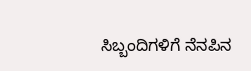ಸಿಬ್ಬಂದಿಗಳಿಗೆ ನೆನಪಿನ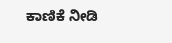ಕಾಣಿಕೆ ನೀಡಿ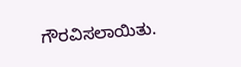ಗೌರವಿಸಲಾಯಿತು.